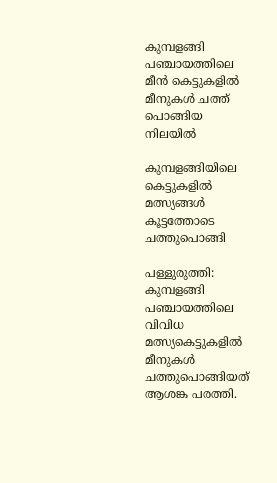കുമ്പളങ്ങി പഞ്ചായത്തിലെ മീന്‍ കെട്ടുകളില്‍ മീനുകള്‍ ചത്ത് പൊങ്ങിയ നിലയില്‍

കുമ്പളങ്ങിയിലെ കെട്ടുകളിൽ മത്സ്യങ്ങൾ കൂട്ടത്തോടെ ചത്തുപൊങ്ങി

പള്ളുരുത്തി: കുമ്പളങ്ങി പഞ്ചായത്തിലെ വിവിധ മത്സ്യകെട്ടുകളിൽ മീനുകൾ ചത്തുപൊങ്ങിയത് ആശങ്ക പരത്തി.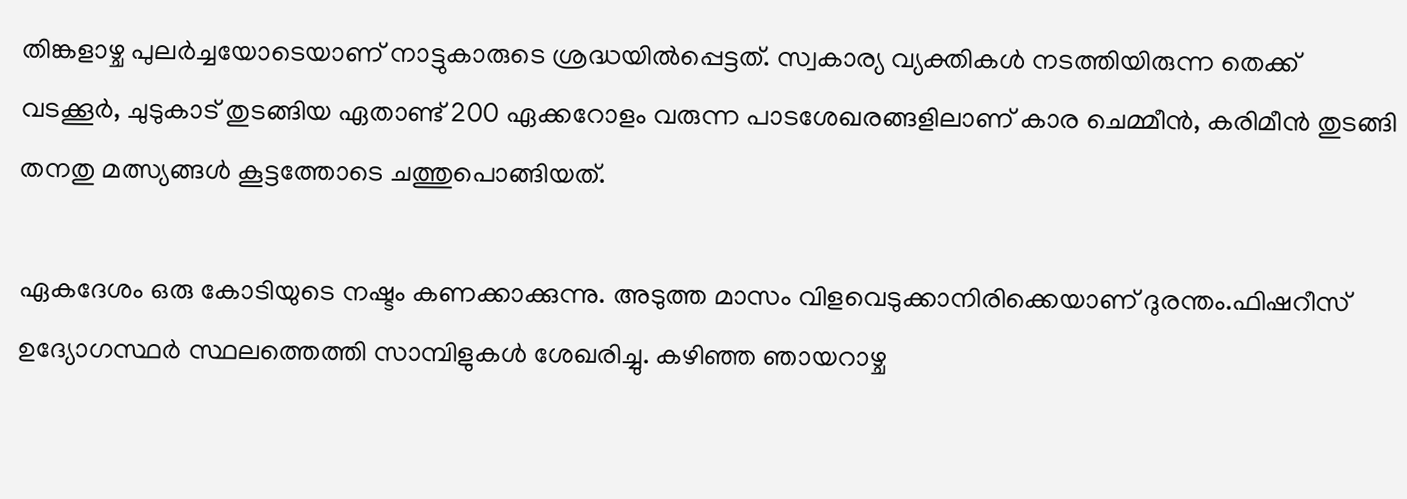തിങ്കളാഴ്ച പുലർച്ചയോടെയാണ് നാട്ടുകാരുടെ ശ്രദ്ധയിൽപ്പെട്ടത്. സ്വകാര്യ വ്യക്തികൾ നടത്തിയിരുന്ന തെക്ക് വടക്കൂർ, ചുടുകാട് തുടങ്ങിയ ഏതാണ്ട് 200 ഏക്കറോളം വരുന്ന പാടശേഖരങ്ങളിലാണ് കാര ചെമ്മീൻ, കരിമീൻ തുടങ്ങി തനതു മത്സ്യങ്ങൾ കൂട്ടത്തോടെ ചത്തുപൊങ്ങിയത്.

ഏകദേശം ഒരു കോടിയുടെ നഷ്ടം കണക്കാക്കുന്നു. അടുത്ത മാസം വിളവെടുക്കാനിരിക്കെയാണ് ദുരന്തം.ഫിഷറീസ് ഉദ്യോഗസ്ഥർ സ്ഥലത്തെത്തി സാമ്പിളുകൾ ശേഖരിച്ചു. കഴിഞ്ഞ ഞായറാഴ്ച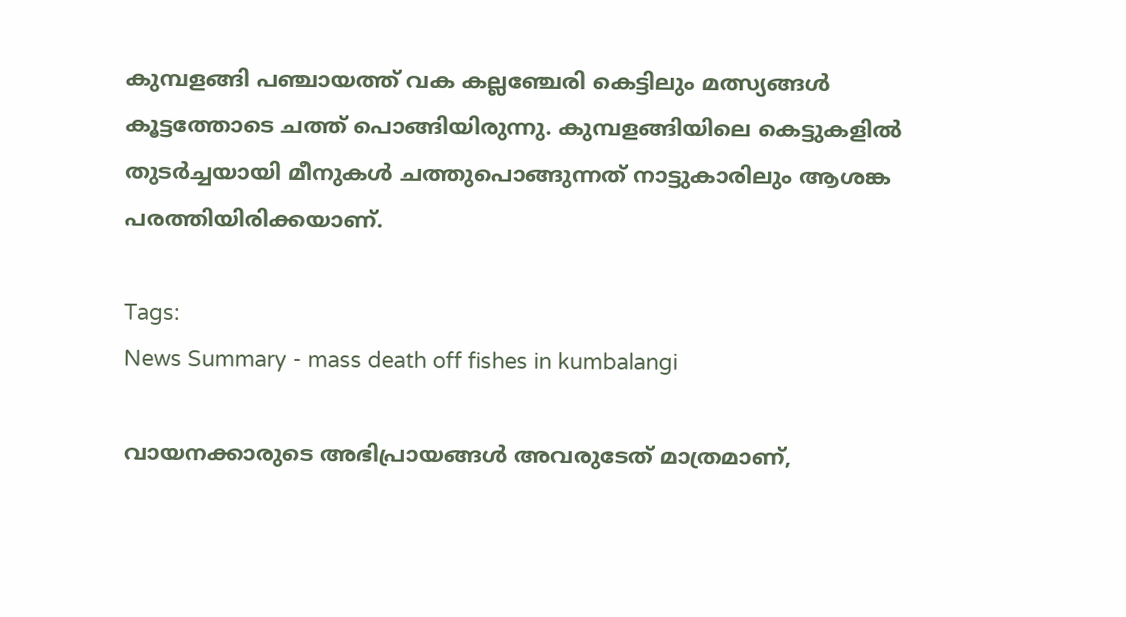കുമ്പളങ്ങി പഞ്ചായത്ത് വക കല്ലഞ്ചേരി കെട്ടിലും മത്സ്യങ്ങൾ കൂട്ടത്തോടെ ചത്ത് പൊങ്ങിയിരുന്നു. കുമ്പളങ്ങിയിലെ കെട്ടുകളിൽ തുടർച്ചയായി മീനുകൾ ചത്തുപൊങ്ങുന്നത് നാട്ടുകാരിലും ആശങ്ക പരത്തിയിരിക്കയാണ്.

Tags:
News Summary - mass death off fishes in kumbalangi

വായനക്കാരുടെ അഭിപ്രായങ്ങള്‍ അവരുടേത് മാത്രമാണ്,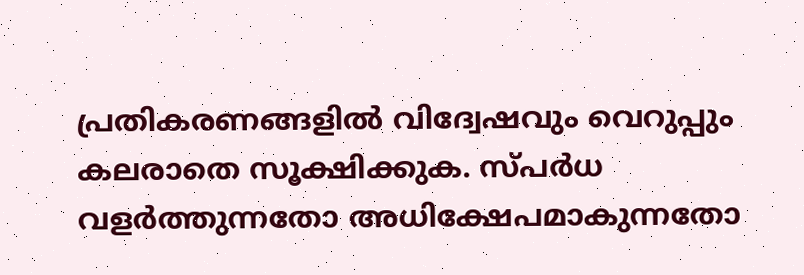പ്രതികരണങ്ങളിൽ വിദ്വേഷവും വെറുപ്പും കലരാതെ സൂക്ഷിക്കുക. സ്പർധ വളർത്തുന്നതോ അധിക്ഷേപമാകുന്നതോ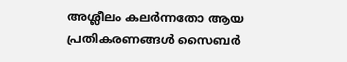അശ്ലീലം കലർന്നതോ ആയ പ്രതികരണങ്ങൾ സൈബർ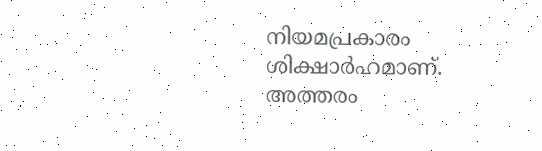നിയമപ്രകാരം ശിക്ഷാർഹമാണ്. അത്തരം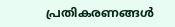പ്രതികരണങ്ങൾ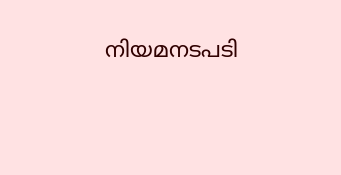നിയമനടപടി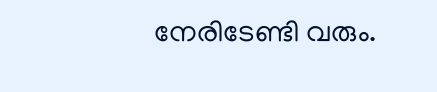നേരിടേണ്ടി വരും.